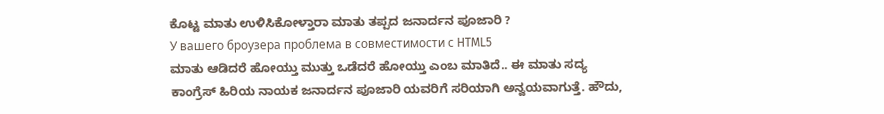ಕೊಟ್ಟ ಮಾತು ಉಳಿಸಿಕೋಳ್ತಾರಾ ಮಾತು ತಪ್ಪದ ಜನಾರ್ದನ ಪೂಜಾರಿ ?
У вашего броузера проблема в совместимости с HTML5
ಮಾತು ಆಡಿದರೆ ಹೋಯ್ತು ಮುತ್ತು ಒಡೆದರೆ ಹೋಯ್ತು ಎಂಬ ಮಾತಿದೆ.. ಈ ಮಾತು ಸದ್ಯ ಕಾಂಗ್ರೆಸ್ ಹಿರಿಯ ನಾಯಕ ಜನಾರ್ದನ ಪೂಜಾರಿ ಯವರಿಗೆ ಸರಿಯಾಗಿ ಅನ್ವಯವಾಗುತ್ತೆ. ಹೌದು,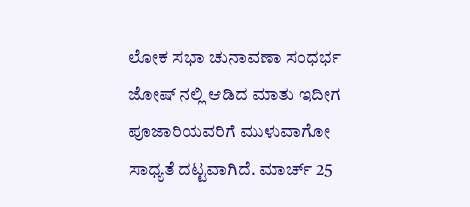ಲೋಕ ಸಭಾ ಚುನಾವಣಾ ಸಂಧರ್ಭ ಜೋಷ್ ನಲ್ಲಿ ಆಡಿದ ಮಾತು ಇದೀಗ ಪೂಜಾರಿಯವರಿಗೆ ಮುಳುವಾಗೋ ಸಾಧ್ಯತೆ ದಟ್ಟವಾಗಿದೆ. ಮಾರ್ಚ್ 25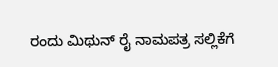ರಂದು ಮಿಥುನ್ ರೈ ನಾಮಪತ್ರ ಸಲ್ಲಿಕೆಗೆ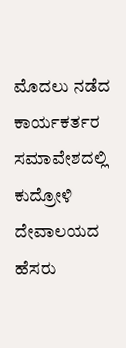ಮೊದಲು ನಡೆದ ಕಾರ್ಯಕರ್ತರ ಸಮಾವೇಶದಲ್ಲಿ ಕುದ್ರೋಳಿ ದೇವಾಲಯದ ಹೆಸರು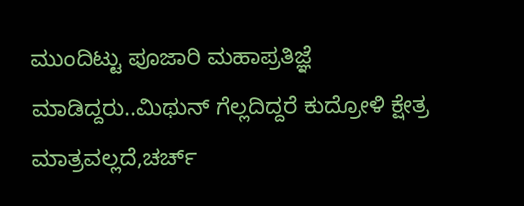ಮುಂದಿಟ್ಟು ಪೂಜಾರಿ ಮಹಾಪ್ರತಿಜ್ಞೆ ಮಾಡಿದ್ದರು..ಮಿಥುನ್ ಗೆಲ್ಲದಿದ್ದರೆ ಕುದ್ರೋಳಿ ಕ್ಷೇತ್ರ ಮಾತ್ರವಲ್ಲದೆ,ಚರ್ಚ್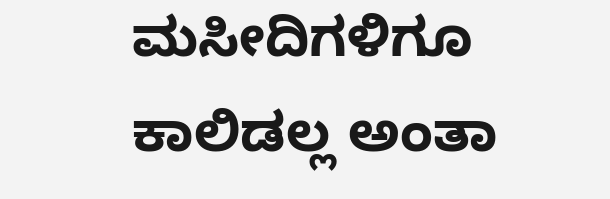ಮಸೀದಿಗಳಿಗೂ ಕಾಲಿಡಲ್ಲ ಅಂತಾ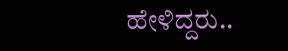ಹೇಳಿದ್ದರು..